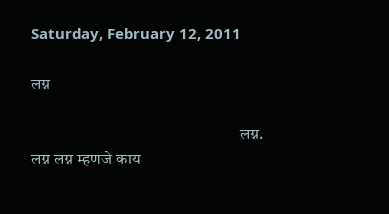Saturday, February 12, 2011

लग्न

                                                               लग्न.
लग्न लग्न म्हणजे काय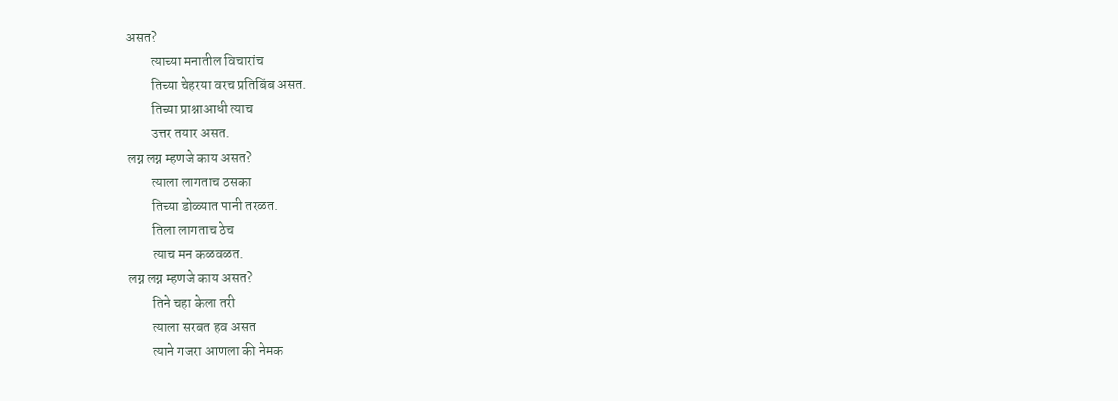असत?
         त्याच्या मनातील विचारांच
         तिच्या चेहरया वरच प्रतिबिंब असत.
         तिच्या प्राश्नाआधी त्याच
         उत्तर तयार असत.
लग्न लग्न म्हणजे काय असत?
         त्याला लागताच ठसका
         तिच्या डोळ्यात पानी तरळत.
         तिला लागताच ठेच
         त्याच मन कळवळत.
लग्न लग्न म्हणजे काय असत?
         तिने चहा केला तरी
         त्याला सरबत हव असत
         त्याने गजरा आणला की नेमक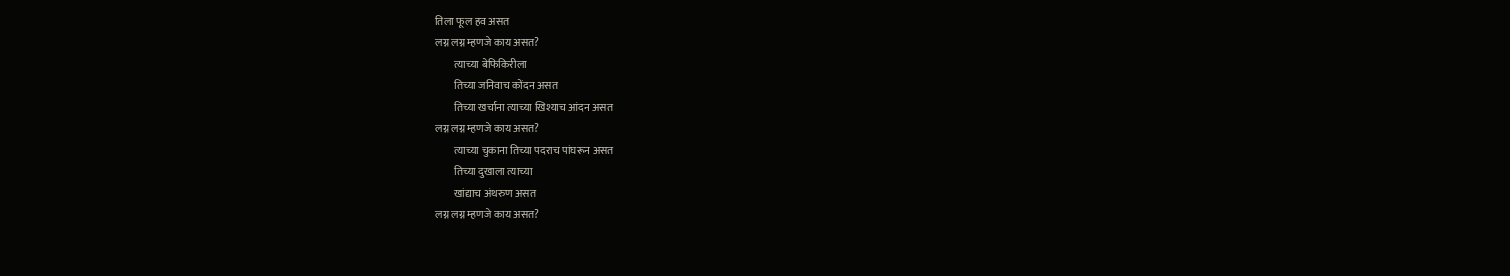तिला फूल हव असत
लग्न लग्न म्हणजे काय असत?
         त्याच्या बेफिकिरीला
         तिच्या जनिवाच कोंदन असत
         तिच्या खर्चाना त्याच्या खिश्याच आंदन असत
लग्न लग्न म्हणजे काय असत?
         त्याच्या चुकाना तिच्या पदराच पांघरून असत
         तिच्या दुखाला त्याच्या
         खांद्याच अंथरुण असत
लग्न लग्न म्हणजे काय असत?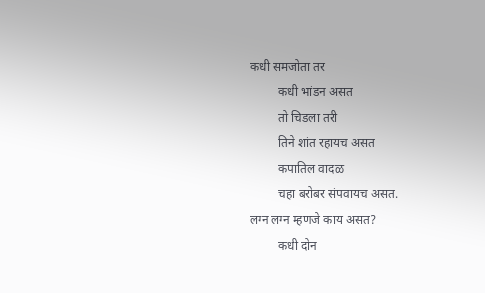कधी समजोता तर
         कधी भांडन असत
         तो चिडला तरी
         तिने शांत रहायच असत
         कपातिल वादळ
         चहा बरोबर संपवायच असत.
लग्न लग्न म्हणजे काय असत?
         कधी दोन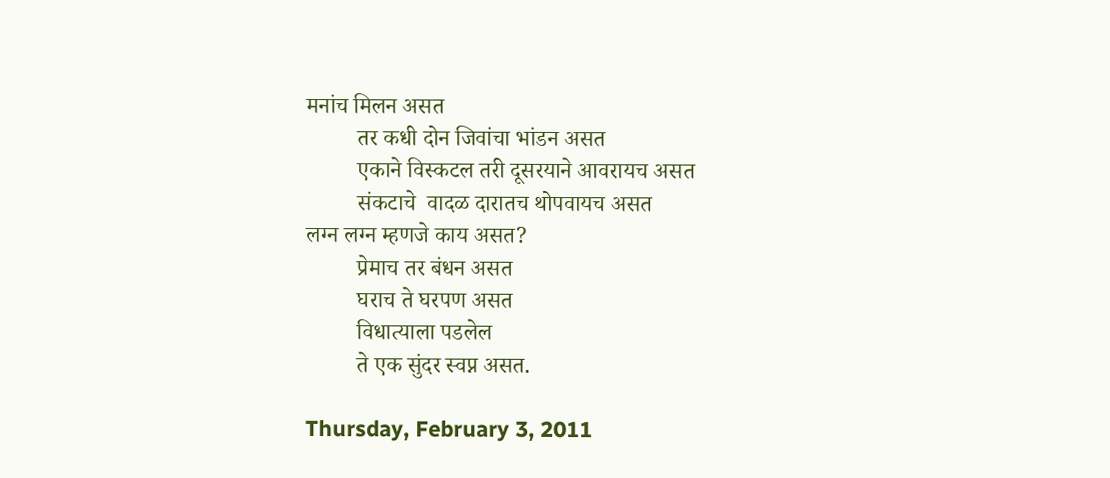मनांच मिलन असत
         तर कधी दोन जिवांचा भांडन असत
         एकाने विस्कटल तरी दूसरयाने आवरायच असत
         संकटाचे  वादळ दारातच थोपवायच असत
लग्न लग्न म्हणजे काय असत?
         प्रेमाच तर बंधन असत
         घराच ते घरपण असत
         विधात्याला पडलेल
         ते एक सुंदर स्वप्न असत.

Thursday, February 3, 2011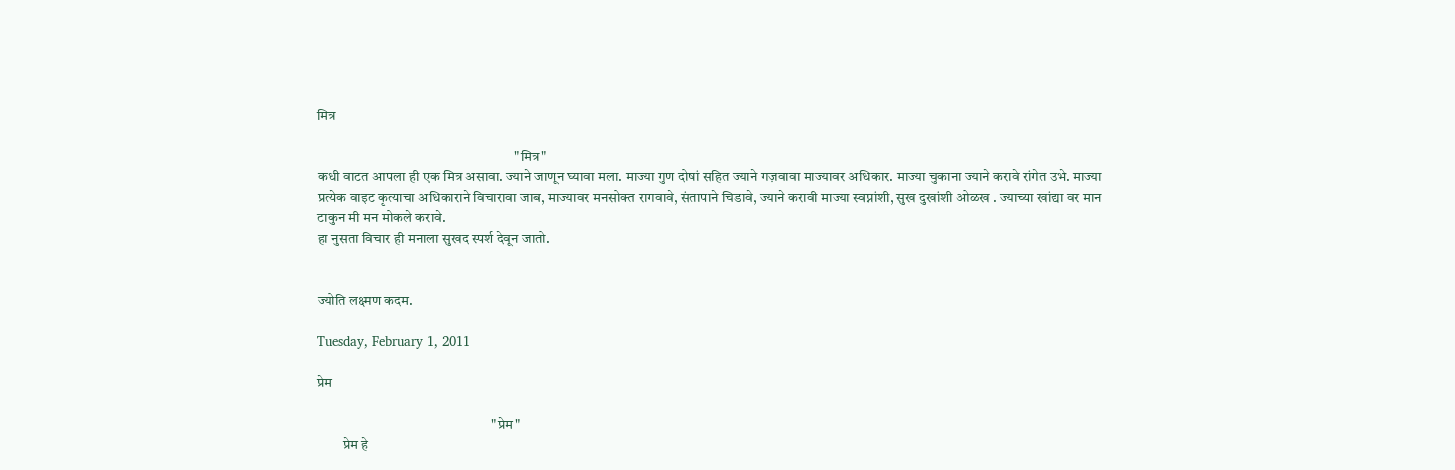मित्र

                                                                     "मित्र"
कधी वाटत आपला ही एक मित्र असावा. ज्याने जाणून घ्यावा मला. माज्या गुण दोषां सहित ज्याने गज़वावा माज्यावर अधिकार. माज्या चुकाना ज्याने करावे रांगेत उभे. माज्या प्रत्येक वाइट कृत्याचा अधिकाराने विचारावा जाब, माज्यावर मनसोक्त रागवावे, संतापाने चिडावे, ज्याने करावी माज्या स्वप्नांशी, सुख दुखांशी ओळख . ज्याच्या खांद्या वर मान टाकुन मी मन मोकले करावे.
हा नुसता विचार ही मनाला सुखद स्पर्श देवून जातो.


ज्योति लक्ष्मण कदम.

Tuesday, February 1, 2011

प्रेम

                                                             "प्रेम"
         प्रेम हे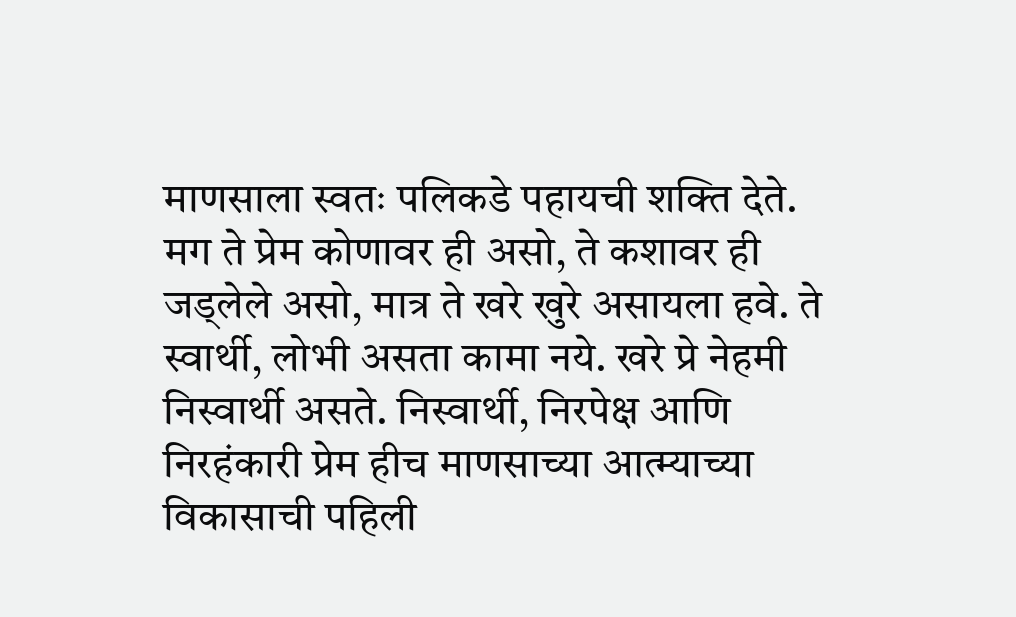माणसाला स्वतः पलिकडे पहायची शक्ति देते. मग ते प्रेम कोणावर ही असो, ते कशावर ही जड्लेले असो, मात्र ते खरे खुरे असायला हवे. ते स्वार्थी, लोभी असता कामा नये. खरे प्रे नेहमी निस्वार्थी असते. निस्वार्थी, निरपेक्ष आणि निरहंकारी प्रेम हीच माणसाच्या आत्म्याच्या विकासाची पहिली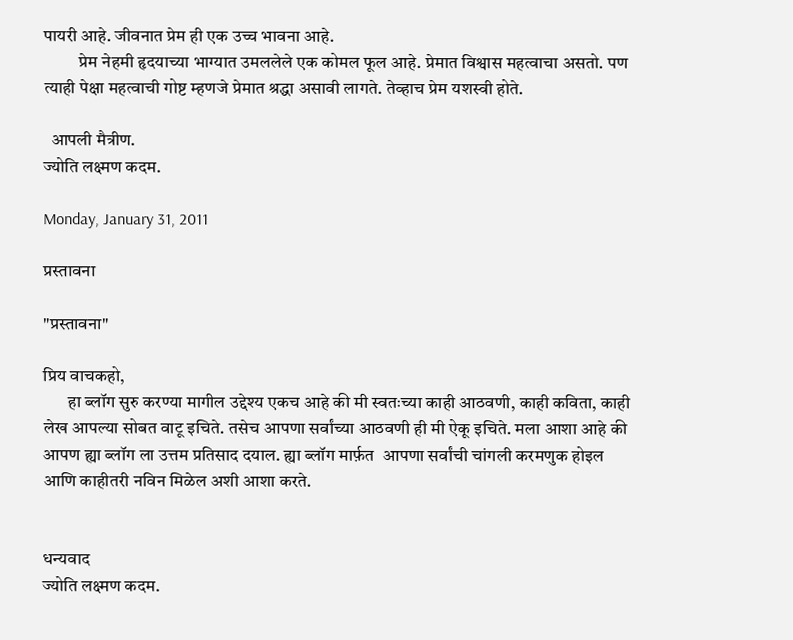पायरी आहे. जीवनात प्रेम ही एक उच्च भावना आहे.
          प्रेम नेहमी हृदयाच्या भाग्यात उमललेले एक कोमल फूल आहे. प्रेमात विश्वास महत्वाचा असतो. पण त्याही पेक्षा महत्वाची गोष्ट म्हणजे प्रेमात श्रद्धा असावी लागते. तेव्हाच प्रेम यशस्वी होते.

  आपली मैत्रीण.
ज्योति लक्ष्मण कदम.

Monday, January 31, 2011

प्रस्तावना

"प्रस्तावना"

प्रिय वाचकहो,
       हा ब्लॉग सुरु करण्या मागील उद्देश्य एकच आहे की मी स्वतःच्या काही आठवणी, काही कविता, काही लेख आपल्या सोबत वाटू इचिते. तसेच आपणा सर्वांच्या आठवणी ही मी ऐकू इचिते. मला आशा आहे की आपण ह्या ब्लॉग ला उत्तम प्रतिसाद दयाल. ह्या ब्लॉग मार्फ़त  आपणा सर्वांची चांगली करमणुक होइल आणि काहीतरी नविन मिळेल अशी आशा करते.


धन्यवाद
ज्योति लक्ष्मण कदम.